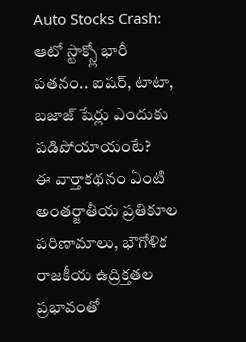Auto Stocks Crash: ఆటో స్టాక్స్లో భారీ పతనం.. ఐషర్, టాటా, బజాజ్ షేర్లు ఎందుకు పడిపోయాయంటే?
ఈ వార్తాకథనం ఏంటి
అంతర్జాతీయ ప్రతికూల పరిణామాలు, భౌగోళిక రాజకీయ ఉద్రిక్తతల ప్రభావంతో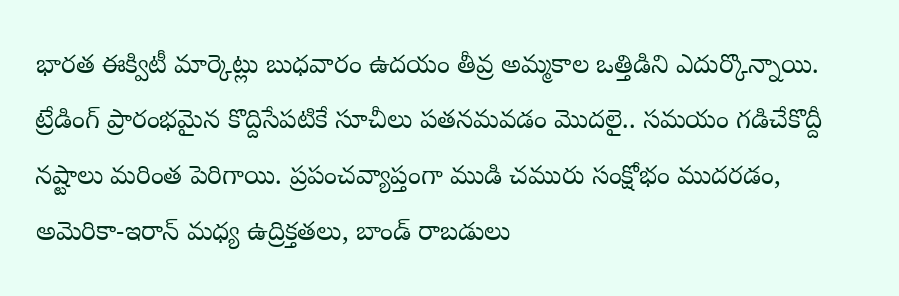భారత ఈక్విటీ మార్కెట్లు బుధవారం ఉదయం తీవ్ర అమ్మకాల ఒత్తిడిని ఎదుర్కొన్నాయి. ట్రేడింగ్ ప్రారంభమైన కొద్దిసేపటికే సూచీలు పతనమవడం మొదలై.. సమయం గడిచేకొద్దీ నష్టాలు మరింత పెరిగాయి. ప్రపంచవ్యాప్తంగా ముడి చమురు సంక్షోభం ముదరడం, అమెరికా-ఇరాన్ మధ్య ఉద్రిక్తతలు, బాండ్ రాబడులు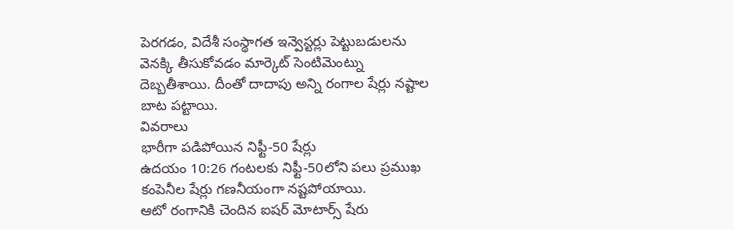పెరగడం, విదేశీ సంస్థాగత ఇన్వెస్టర్లు పెట్టుబడులను వెనక్కి తీసుకోవడం మార్కెట్ సెంటిమెంట్ను దెబ్బతీశాయి. దీంతో దాదాపు అన్ని రంగాల షేర్లు నష్టాల బాట పట్టాయి.
వివరాలు
భారీగా పడిపోయిన నిఫ్టీ-50 షేర్లు
ఉదయం 10:26 గంటలకు నిఫ్టీ-50లోని పలు ప్రముఖ కంపెనీల షేర్లు గణనీయంగా నష్టపోయాయి.
ఆటో రంగానికి చెందిన ఐషర్ మోటార్స్ షేరు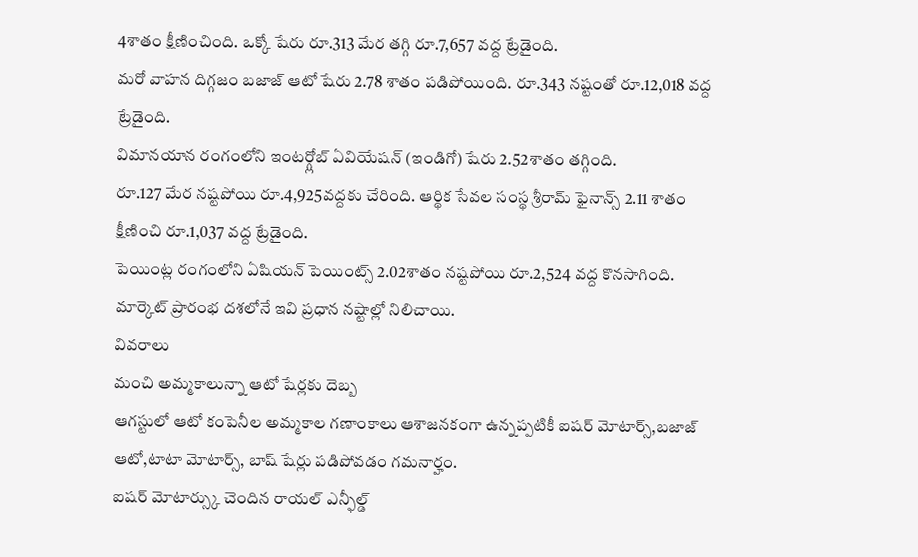4శాతం క్షీణించింది. ఒక్కో షేరు రూ.313 మేర తగ్గి రూ.7,657 వద్ద ట్రేడైంది.
మరో వాహన దిగ్గజం బజాజ్ ఆటో షేరు 2.78 శాతం పడిపోయింది. రూ.343 నష్టంతో రూ.12,018 వద్ద ట్రేడైంది.
విమానయాన రంగంలోని ఇంటర్గ్లోబ్ ఏవియేషన్ (ఇండిగో) షేరు 2.52శాతం తగ్గింది.
రూ.127 మేర నష్టపోయి రూ.4,925వద్దకు చేరింది. ఆర్థిక సేవల సంస్థ శ్రీరామ్ ఫైనాన్స్ 2.11 శాతం క్షీణించి రూ.1,037 వద్ద ట్రేడైంది.
పెయింట్ల రంగంలోని ఏషియన్ పెయింట్స్ 2.02శాతం నష్టపోయి రూ.2,524 వద్ద కొనసాగింది. మార్కెట్ ప్రారంభ దశలోనే ఇవి ప్రధాన నష్టాల్లో నిలిచాయి.
వివరాలు
మంచి అమ్మకాలున్నా ఆటో షేర్లకు దెబ్బ
ఆగస్టులో ఆటో కంపెనీల అమ్మకాల గణాంకాలు ఆశాజనకంగా ఉన్నప్పటికీ ఐషర్ మోటార్స్,బజాజ్ ఆటో,టాటా మోటార్స్, బాష్ షేర్లు పడిపోవడం గమనార్హం.
ఐషర్ మోటార్స్కు చెందిన రాయల్ ఎన్ఫీల్డ్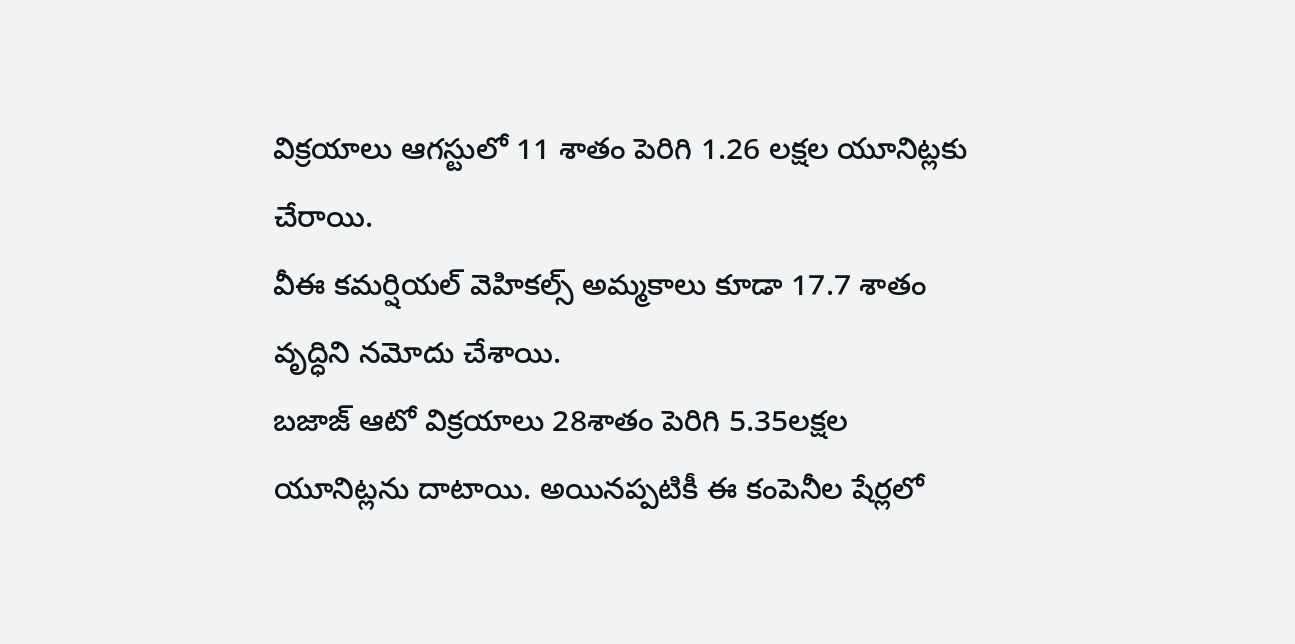విక్రయాలు ఆగస్టులో 11 శాతం పెరిగి 1.26 లక్షల యూనిట్లకు చేరాయి.
వీఈ కమర్షియల్ వెహికల్స్ అమ్మకాలు కూడా 17.7 శాతం వృద్ధిని నమోదు చేశాయి.
బజాజ్ ఆటో విక్రయాలు 28శాతం పెరిగి 5.35లక్షల యూనిట్లను దాటాయి. అయినప్పటికీ ఈ కంపెనీల షేర్లలో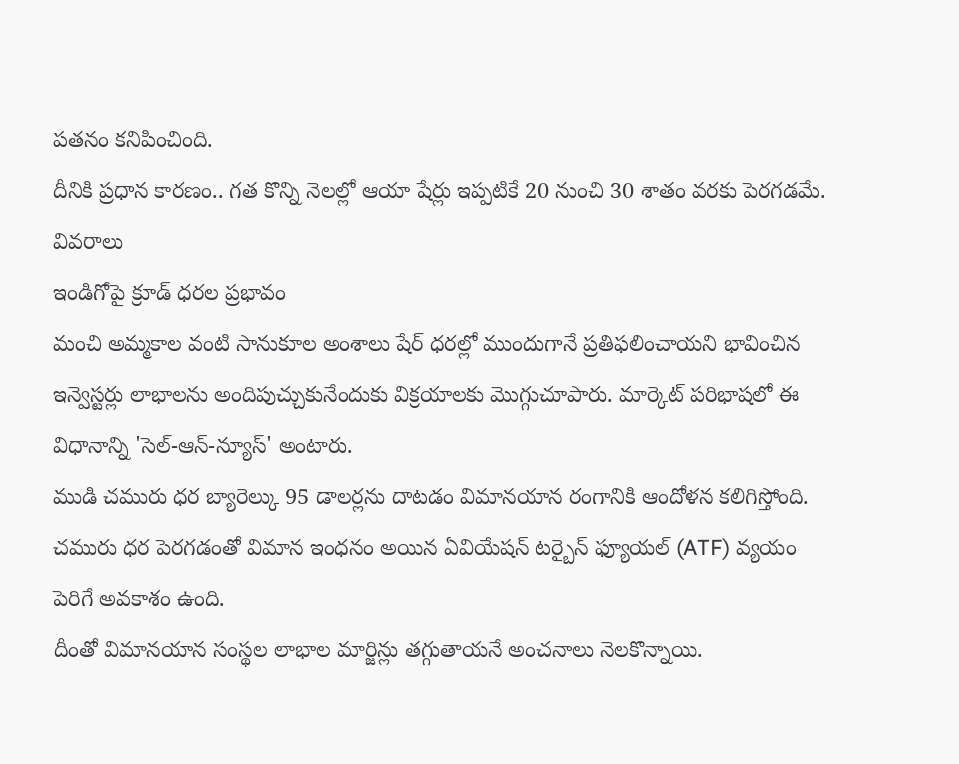పతనం కనిపించింది.
దీనికి ప్రధాన కారణం.. గత కొన్ని నెలల్లో ఆయా షేర్లు ఇప్పటికే 20 నుంచి 30 శాతం వరకు పెరగడమే.
వివరాలు
ఇండిగోపై క్రూడ్ ధరల ప్రభావం
మంచి అమ్మకాల వంటి సానుకూల అంశాలు షేర్ ధరల్లో ముందుగానే ప్రతిఫలించాయని భావించిన ఇన్వెస్టర్లు లాభాలను అందిపుచ్చుకునేందుకు విక్రయాలకు మొగ్గుచూపారు. మార్కెట్ పరిభాషలో ఈ విధానాన్ని 'సెల్-ఆన్-న్యూస్' అంటారు.
ముడి చమురు ధర బ్యారెల్కు 95 డాలర్లను దాటడం విమానయాన రంగానికి ఆందోళన కలిగిస్తోంది.
చమురు ధర పెరగడంతో విమాన ఇంధనం అయిన ఏవియేషన్ టర్బైన్ ఫ్యూయల్ (ATF) వ్యయం పెరిగే అవకాశం ఉంది.
దీంతో విమానయాన సంస్థల లాభాల మార్జిన్లు తగ్గుతాయనే అంచనాలు నెలకొన్నాయి.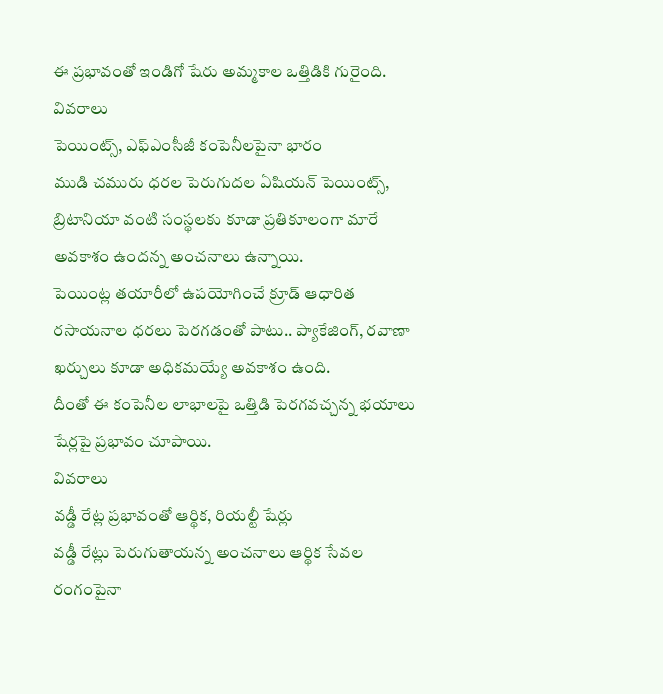ఈ ప్రభావంతో ఇండిగో షేరు అమ్మకాల ఒత్తిడికి గురైంది.
వివరాలు
పెయింట్స్, ఎఫ్ఎంసీజీ కంపెనీలపైనా భారం
ముడి చమురు ధరల పెరుగుదల ఏషియన్ పెయింట్స్, బ్రిటానియా వంటి సంస్థలకు కూడా ప్రతికూలంగా మారే అవకాశం ఉందన్న అంచనాలు ఉన్నాయి.
పెయింట్ల తయారీలో ఉపయోగించే క్రూడ్ ఆధారిత రసాయనాల ధరలు పెరగడంతో పాటు.. ప్యాకేజింగ్, రవాణా ఖర్చులు కూడా అధికమయ్యే అవకాశం ఉంది.
దీంతో ఈ కంపెనీల లాభాలపై ఒత్తిడి పెరగవచ్చన్న భయాలు షేర్లపై ప్రభావం చూపాయి.
వివరాలు
వడ్డీ రేట్ల ప్రభావంతో ఆర్థిక, రియల్టీ షేర్లు
వడ్డీ రేట్లు పెరుగుతాయన్న అంచనాలు ఆర్థిక సేవల రంగంపైనా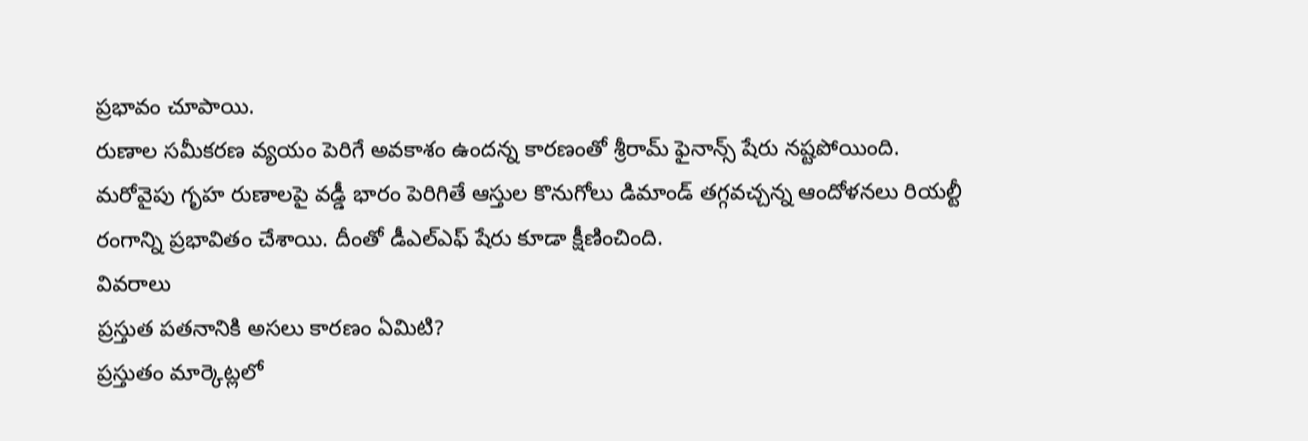ప్రభావం చూపాయి.
రుణాల సమీకరణ వ్యయం పెరిగే అవకాశం ఉందన్న కారణంతో శ్రీరామ్ ఫైనాన్స్ షేరు నష్టపోయింది.
మరోవైపు గృహ రుణాలపై వడ్డీ భారం పెరిగితే ఆస్తుల కొనుగోలు డిమాండ్ తగ్గవచ్చన్న ఆందోళనలు రియల్టీ రంగాన్ని ప్రభావితం చేశాయి. దీంతో డీఎల్ఎఫ్ షేరు కూడా క్షీణించింది.
వివరాలు
ప్రస్తుత పతనానికి అసలు కారణం ఏమిటి?
ప్రస్తుతం మార్కెట్లలో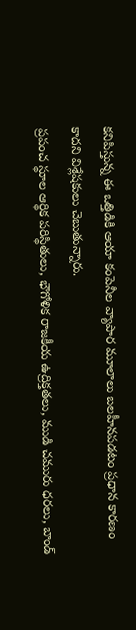కనిపిస్తున్న ఈ ఒత్తిడికి ఆయా కంపెనీల వ్యాపార మూలాలు బలహీనపడటం ప్రధాన కారణం కాదని విశ్లేషకులు చెబుతున్నారు.
ప్రపంచ స్థూల ఆర్థిక పరిస్థితులు, భౌగోళిక రాజకీయ ఉద్రిక్తతలు, ముడి చమురు ధరలు, బాండ్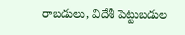రాబడులు, విదేశీ పెట్టుబడుల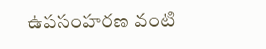ఉపసంహరణ వంటి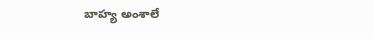బాహ్య అంశాలే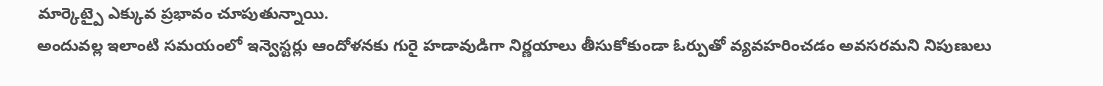మార్కెట్పై ఎక్కువ ప్రభావం చూపుతున్నాయి.
అందువల్ల ఇలాంటి సమయంలో ఇన్వెస్టర్లు ఆందోళనకు గురై హడావుడిగా నిర్ణయాలు తీసుకోకుండా ఓర్పుతో వ్యవహరించడం అవసరమని నిపుణులు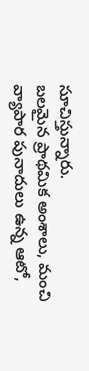సూచిస్తున్నారు.
బలమైన ప్రాథమిక అంశాలు, మంచి వ్యాపార పునాదులు ఉన్న ఆటో,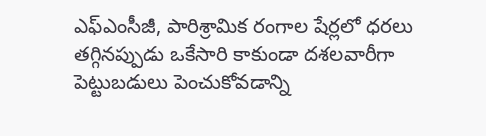ఎఫ్ఎంసీజీ, పారిశ్రామిక రంగాల షేర్లలో ధరలు తగ్గినప్పుడు ఒకేసారి కాకుండా దశలవారీగా పెట్టుబడులు పెంచుకోవడాన్ని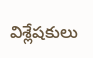విశ్లేషకులు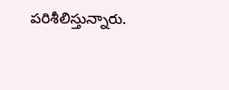పరిశీలిస్తున్నారు.